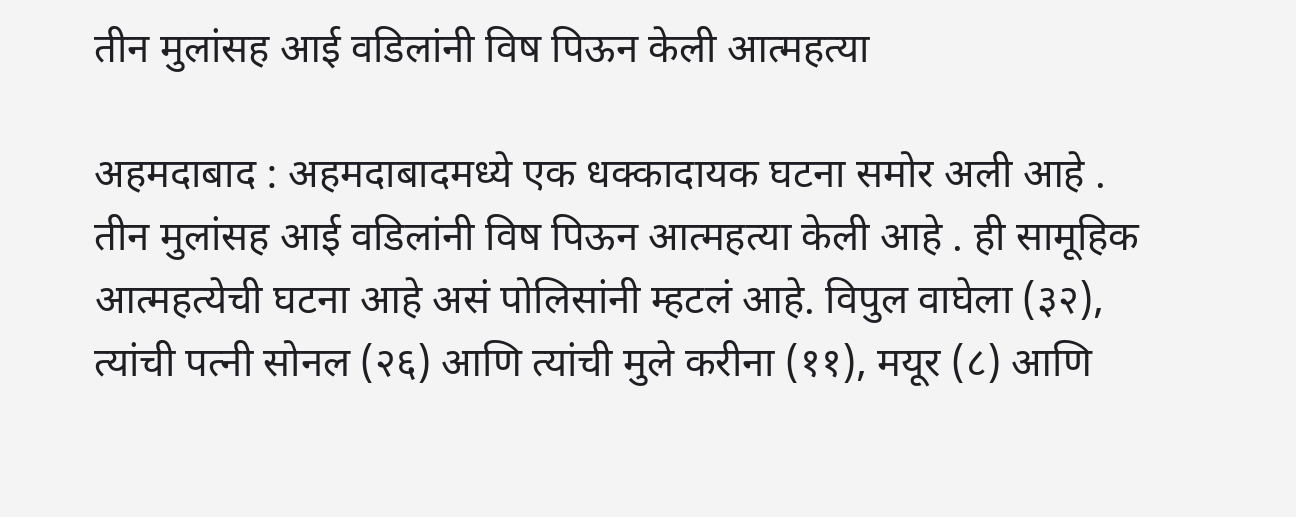तीन मुलांसह आई वडिलांनी विष पिऊन केली आत्महत्या

अहमदाबाद : अहमदाबादमध्ये एक धक्कादायक घटना समोर अली आहे . तीन मुलांसह आई वडिलांनी विष पिऊन आत्महत्या केली आहे . ही सामूहिक आत्महत्येची घटना आहे असं पोलिसांनी म्हटलं आहे. विपुल वाघेला (३२), त्यांची पत्नी सोनल (२६) आणि त्यांची मुले करीना (११), मयूर (८) आणि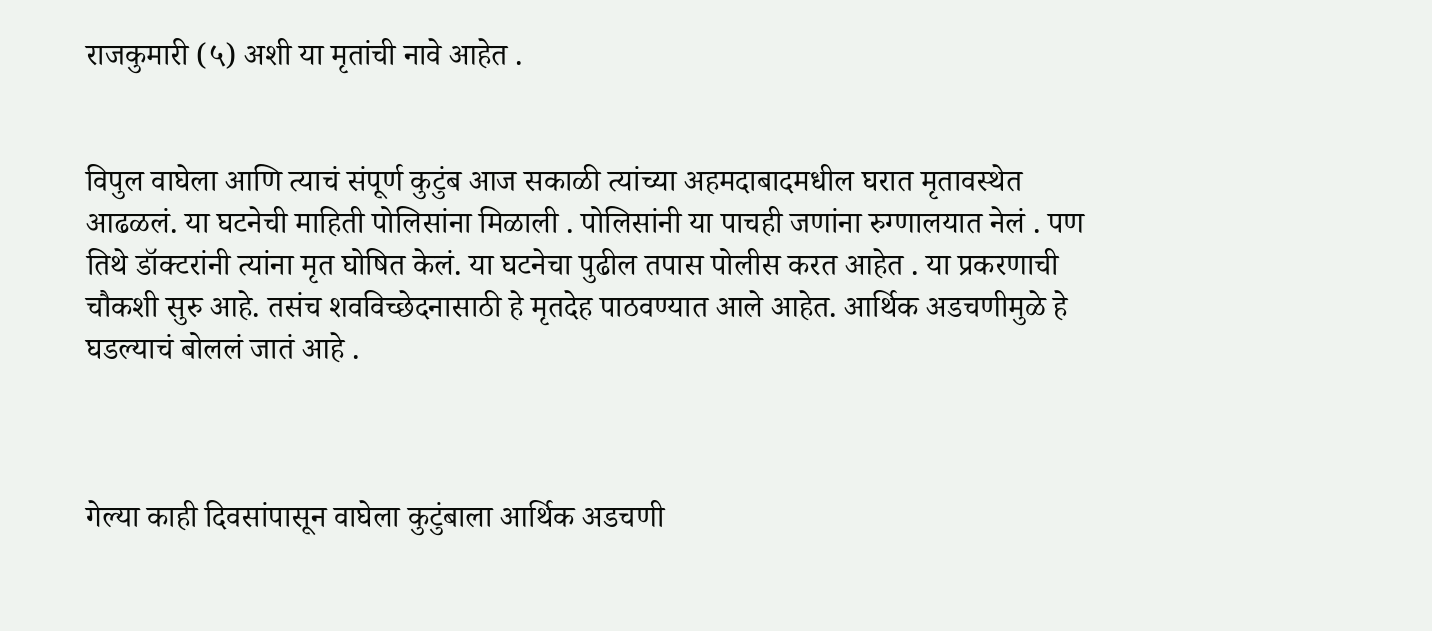राजकुमारी (५) अशी या मृतांची नावे आहेत .


विपुल वाघेला आणि त्याचं संपूर्ण कुटुंब आज सकाळी त्यांच्या अहमदाबादमधील घरात मृतावस्थेत आढळलं. या घटनेची माहिती पोलिसांना मिळाली . पोलिसांनी या पाचही जणांना रुग्णालयात नेलं . पण तिथे डॉक्टरांनी त्यांना मृत घोषित केलं. या घटनेचा पुढील तपास पोलीस करत आहेत . या प्रकरणाची चौकशी सुरु आहे. तसंच शवविच्छेदनासाठी हे मृतदेह पाठवण्यात आले आहेत. आर्थिक अडचणीमुळे हे घडल्याचं बोललं जातं आहे .



गेल्या काही दिवसांपासून वाघेला कुटुंबाला आर्थिक अडचणी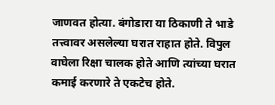जाणवत होत्या. बंगोडारा या ठिकाणी ते भाडे तत्त्वावर असलेल्या घरात राहात होते. विपुल वाघेला रिक्षा चालक होते आणि त्यांच्या घरात कमाई करणारे ते एकटेच होते.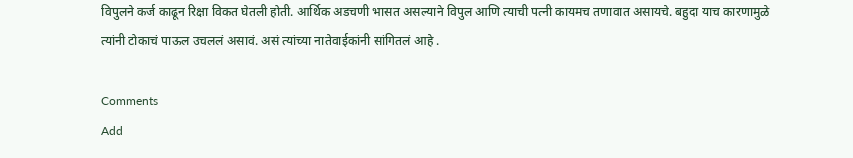विपुलने कर्ज काढून रिक्षा विकत घेतली होती. आर्थिक अडचणी भासत असल्याने विपुल आणि त्याची पत्नी कायमच तणावात असायचे. बहुदा याच कारणामुळे त्यांनी टोकाचं पाऊल उचललं असावं. असं त्यांच्या नातेवाईकांनी सांगितलं आहे .

Comments
Add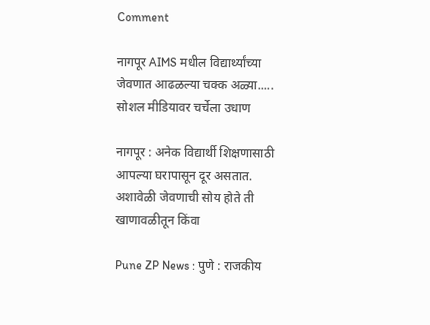Comment

नागपूर AIMS मधील विद्यार्थ्यांच्या जेवणात आढळल्या चक्क अळ्या..... सोशल मीडियावर चर्चेला उधाण

नागपूर : अनेक विद्यार्थी शिक्षणासाठी आपल्या घरापासून दूर असतात. अशावेळी जेवणाची सोय होते ती खाणावळीतून किंवा

Pune ZP News : पुणे : राजकीय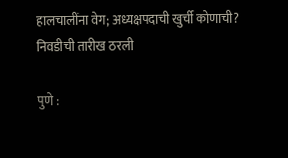हालचालींना वेग; अध्यक्षपदाची खुर्ची कोणाची? निवडीची तारीख ठरली

पुणे :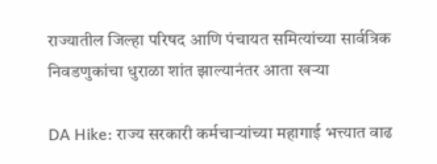राज्यातील जिल्हा परिषद आणि पंचायत समित्यांच्या सार्वत्रिक निवडणुकांचा धुराळा शांत झाल्यानंतर आता खऱ्या

DA Hike: राज्य सरकारी कर्मचाऱ्यांच्या महागाई भत्त्यात वाढ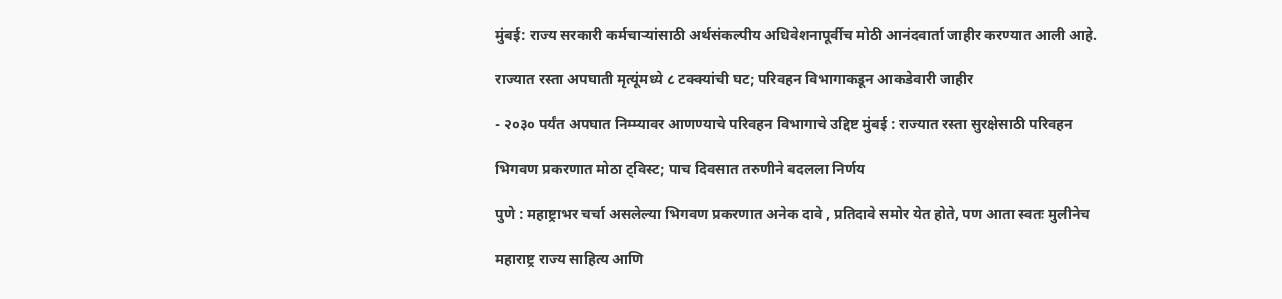मुंबई: राज्य सरकारी कर्मचाऱ्यांसाठी अर्थसंकल्पीय अधिवेशनापूर्वीच मोठी आनंदवार्ता जाहीर करण्यात आली आहे.

राज्यात रस्ता अपघाती मृत्यूंमध्ये ८ टक्क्यांची घट; परिवहन विभागाकडून आकडेवारी जाहीर

- २०३० पर्यंत अपघात निम्म्यावर आणण्याचे परिवहन विभागाचे उद्दिष्ट मुंबई : राज्यात रस्ता सुरक्षेसाठी परिवहन

भिगवण प्रकरणात मोठा ट्विस्ट; पाच दिवसात तरुणीने बदलला निर्णय

पुणे : महाष्ट्राभर चर्चा असलेल्या भिगवण प्रकरणात अनेक दावे , प्रतिदावे समोर येत होते, पण आता स्वतः मुलीनेच

महाराष्ट्र राज्य साहित्य आणि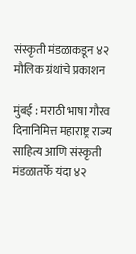संस्कृती मंडळाकडून ४२ मौलिक ग्रंथांचे प्रकाशन

मुंबई : मराठी भाषा गौरव दिनानिमित्त महाराष्ट्र राज्य साहित्य आणि संस्कृती मंडळातर्फे यंदा ४२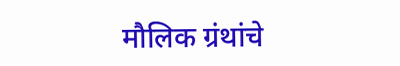मौलिक ग्रंथांचे